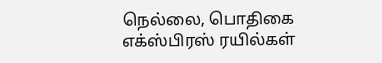நெல்லை, பொதிகை எக்ஸ்பிரஸ் ரயில்கள்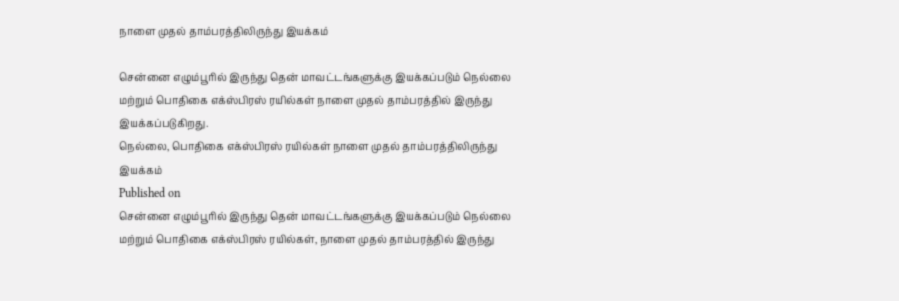நாளை முதல் தாம்பரத்திலிருந்து இயக்கம்

சென்னை எழும்பூரில் இருந்து தென் மாவட்டங்களுக்கு இயக்கப்படும் நெல்லை மற்றும் பொதிகை எக்ஸ்பிரஸ் ரயில்கள் நாளை முதல் தாம்பரத்தில் இருந்து இயக்கப்படுகிறது.
நெல்லை, பொதிகை எக்ஸ்பிரஸ் ரயில்கள் நாளை முதல் தாம்பரத்திலிருந்து இயக்கம்
Published on
சென்னை எழும்பூரில் இருந்து தென் மாவட்டங்களுக்கு இயக்கப்படும் நெல்லை மற்றும் பொதிகை எக்ஸ்பிரஸ் ரயில்கள், நாளை முதல் தாம்பரத்தில் இருந்து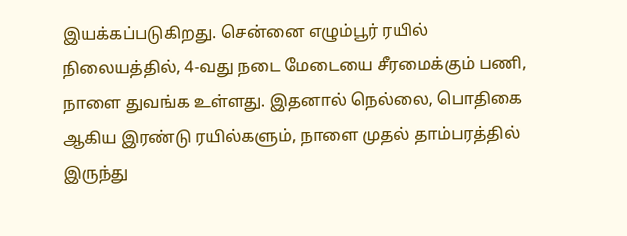இயக்கப்படுகிறது. சென்னை எழும்பூர் ரயில் நிலையத்தில், 4-வது நடை மேடையை சீரமைக்கும் பணி, நாளை துவங்க உள்ளது. இதனால் நெல்லை, பொதிகை ஆகிய இரண்டு ரயில்களும், நாளை முதல் தாம்பரத்தில் இருந்து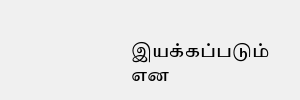இயக்கப்படும் என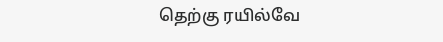தெற்கு ரயில்வே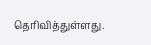தெரிவித்துள்ளது.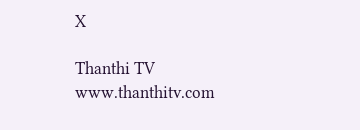X

Thanthi TV
www.thanthitv.com